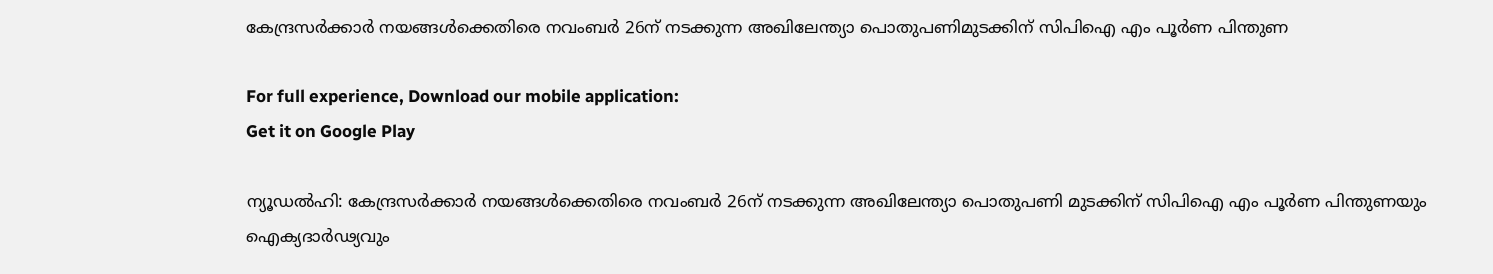കേന്ദ്രസര്‍ക്കാര്‍ നയങ്ങള്‍ക്കെതിരെ നവംബര്‍ 26ന് നടക്കുന്ന അഖിലേന്ത്യാ പൊതുപണിമുടക്കിന് സിപിഐ എം പൂര്‍ണ പിന്തുണ

For full experience, Download our mobile application:
Get it on Google Play

ന്യൂഡല്‍ഹി: കേന്ദ്രസര്‍ക്കാര്‍ നയങ്ങള്‍ക്കെതിരെ നവംബര്‍ 26ന് നടക്കുന്ന അഖിലേന്ത്യാ പൊതുപണി മുടക്കിന് സിപിഐ എം പൂര്‍ണ പിന്തുണയും ഐക്യദാര്‍ഢ്യവും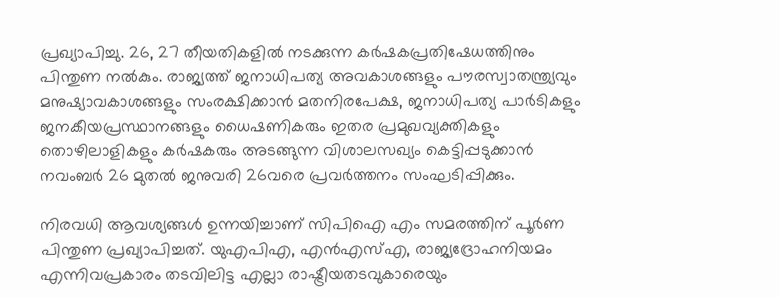പ്രഖ്യാപിച്ചു. 26, 27 തീയതികളില്‍ നടക്കുന്ന കര്‍ഷകപ്രതിഷേധത്തിനും പിന്തുണ നല്‍കും. രാജ്യത്ത് ജനാധിപത്യ അവകാശങ്ങളും പൗരസ്വാതന്ത്ര്യവും മനുഷ്യാവകാശങ്ങളും സംരക്ഷിക്കാന്‍ മതനിരപേക്ഷ, ജനാധിപത്യ പാര്‍ടികളും ജനകീയപ്രസ്ഥാനങ്ങളും ധൈഷണികരും ഇതര പ്രമുഖവ്യക്തികളും തൊഴിലാളികളും കര്‍ഷകരും അടങ്ങുന്ന വിശാലസഖ്യം കെട്ടിപ്പടുക്കാന്‍ നവംബര്‍ 26 മുതല്‍ ജനുവരി 26വരെ പ്രവര്‍ത്തനം സംഘടിപ്പിക്കും.

നിരവധി ആവശ്യങ്ങള്‍ ഉന്നയിച്ചാണ് സിപിഐ എം സമരത്തിന് പൂര്‍ണ പിന്തുണ പ്രഖ്യാപിച്ചത്. യുഎപിഎ, എന്‍എസ്‌എ, രാജ്യദ്രോഹനിയമം എന്നിവപ്രകാരം തടവിലിട്ട എല്ലാ രാഷ്ട്രീയതടവുകാരെയും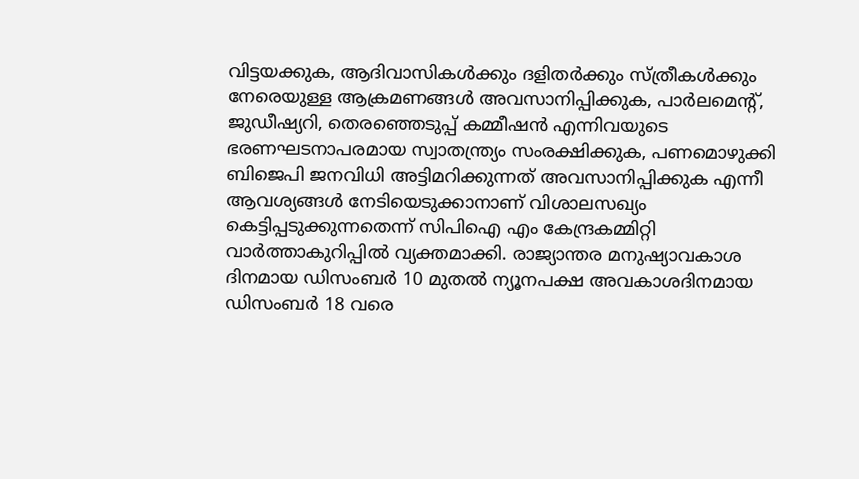വിട്ടയക്കുക, ആദിവാസികള്‍ക്കും ദളിതര്‍ക്കും സ്ത്രീകള്‍ക്കും നേരെയുള്ള ആക്രമണങ്ങള്‍ അവസാനിപ്പിക്കുക, പാര്‍ലമെന്റ്, ജുഡീഷ്യറി, തെരഞ്ഞെടുപ്പ് കമ്മീഷന്‍ എന്നിവയുടെ ഭരണഘടനാപരമായ സ്വാതന്ത്ര്യം സംരക്ഷിക്കുക, പണമൊഴുക്കി ബിജെപി ജനവിധി അട്ടിമറിക്കുന്നത് അവസാനിപ്പിക്കുക എന്നീ ആവശ്യങ്ങള്‍ നേടിയെടുക്കാനാണ് വിശാലസഖ്യം കെട്ടിപ്പടുക്കുന്നതെന്ന് സിപിഐ എം കേന്ദ്രകമ്മിറ്റി വാര്‍ത്താകുറിപ്പില്‍ വ്യക്തമാക്കി. രാജ്യാന്തര മനുഷ്യാവകാശ ദിനമായ ഡിസംബര്‍ 10 മുതല്‍ ന്യൂനപക്ഷ അവകാശദിനമായ ഡിസംബര്‍ 18 വരെ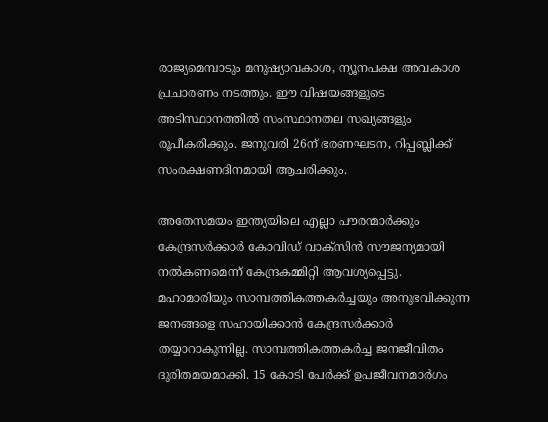രാജ്യമെമ്പാടും മനുഷ്യാവകാശ, ന്യൂനപക്ഷ അവകാശ പ്രചാരണം നടത്തും. ഈ വിഷയങ്ങളുടെ അടിസ്ഥാനത്തില്‍ സംസ്ഥാനതല സഖ്യങ്ങളും രൂപീകരിക്കും. ജനുവരി 26ന് ഭരണഘടന, റിപ്പബ്ലിക്ക് സംരക്ഷണദിനമായി ആചരിക്കും.

അതേസമയം ഇന്ത്യയിലെ എല്ലാ പൗരന്മാര്‍ക്കും കേന്ദ്രസര്‍ക്കാര്‍ കോവിഡ് വാക്സിന്‍ സൗജന്യമായി നല്‍കണമെന്ന് കേന്ദ്രകമ്മിറ്റി ആവശ്യപ്പെട്ടു. മഹാമാരിയും സാമ്പത്തികത്തകര്‍ച്ചയും അനുഭവിക്കുന്ന ജനങ്ങളെ സഹായിക്കാന്‍ കേന്ദ്രസര്‍ക്കാര്‍ തയ്യാറാകുന്നില്ല. സാമ്പത്തികത്തകര്‍ച്ച ജനജീവിതം ദുരിതമയമാക്കി. 15 കോടി പേര്‍ക്ക് ഉപജീവനമാര്‍ഗം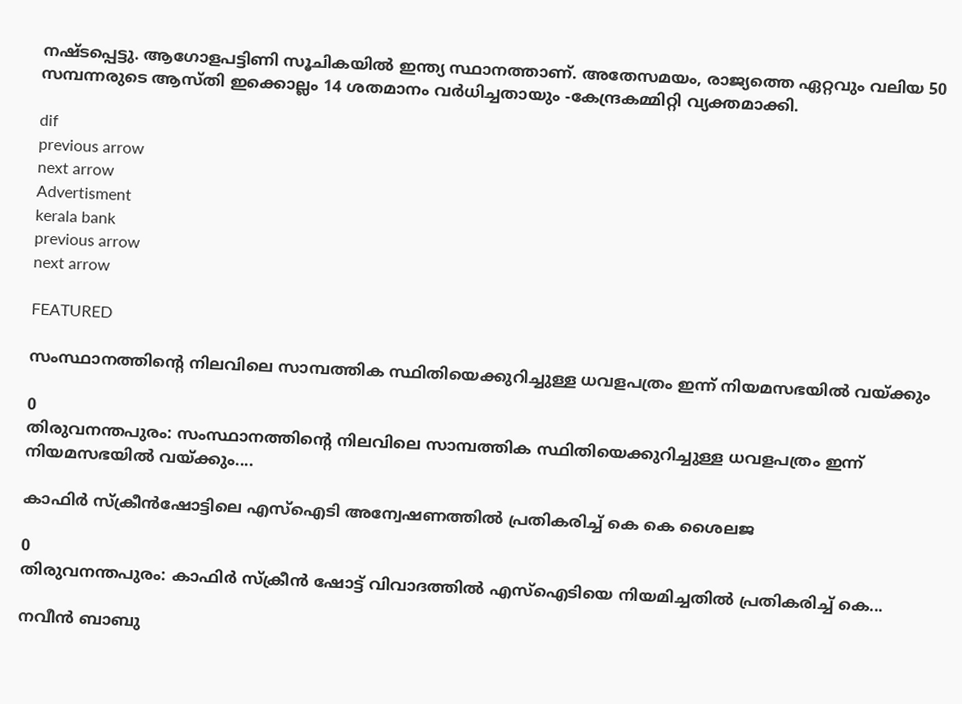നഷ്ടപ്പെട്ടു. ആഗോളപട്ടിണി സൂചികയില്‍ ഇന്ത്യ സ്ഥാനത്താണ്. അതേസമയം, രാജ്യത്തെ ഏറ്റവും വലിയ 50 സമ്പന്നരുടെ ആസ്തി ഇക്കൊല്ലം 14 ശതമാനം വര്‍ധിച്ചതായും -കേന്ദ്രകമ്മിറ്റി വ്യക്തമാക്കി.

dif
previous arrow
next arrow
Advertisment
kerala bank
previous arrow
next arrow

FEATURED

സംസ്ഥാനത്തിന്‍റെ നിലവിലെ സാമ്പത്തിക സ്ഥിതിയെക്കുറിച്ചുള്ള ധവളപത്രം ഇന്ന് നിയമസഭയിൽ വയ്ക്കും

0
തിരുവനന്തപുരം: സംസ്ഥാനത്തിന്‍റെ നിലവിലെ സാമ്പത്തിക സ്ഥിതിയെക്കുറിച്ചുള്ള ധവളപത്രം ഇന്ന് നിയമസഭയിൽ വയ്ക്കും....

കാഫിർ സ്ക്രീൻഷോട്ടിലെ എസ്ഐടി അന്വേഷണത്തിൽ പ്രതികരിച്ച് കെ കെ ശൈലജ

0
തിരുവനന്തപുരം: കാഫിർ സ്ക്രീൻ ഷോട്ട് വിവാദത്തിൽ എസ്ഐടിയെ നിയമിച്ചതിൽ പ്രതികരിച്ച് കെ...

നവീൻ ബാബു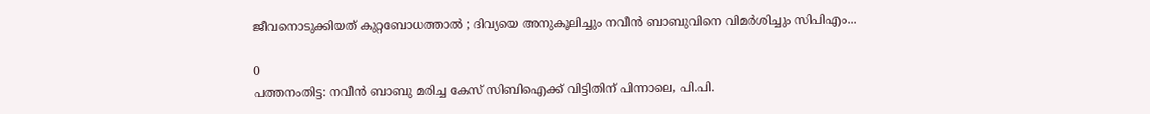ജീവനൊടുക്കിയത് കുറ്റബോധത്താൽ ; ദിവ്യയെ അനുകൂലിച്ചും നവീൻ ബാബുവിനെ വിമർശിച്ചും സിപിഎം...

0
പത്തനംതിട്ട: നവീൻ ബാബു മരിച്ച കേസ് സിബിഐക്ക് വിട്ടിതിന് പിന്നാലെ, പി.പി.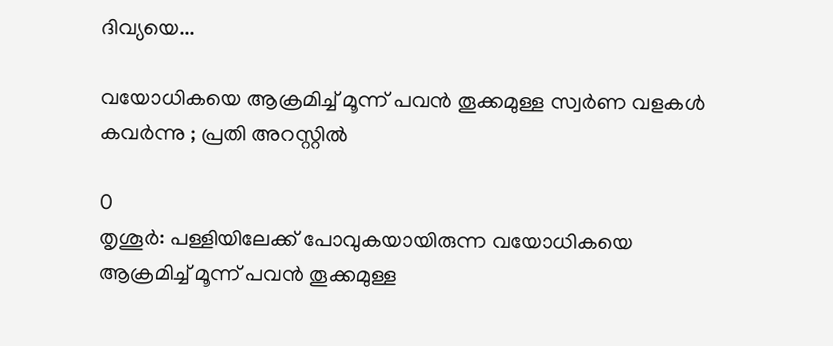ദിവ്യയെ...

വയോധികയെ ആക്രമിച്ച് മൂന്ന് പവന്‍ തൂക്കമുള്ള സ്വര്‍ണ വളകള്‍ കവര്‍ന്നു ; പ്രതി അറസ്റ്റില്‍

0
തൃശൂര്‍: പള്ളിയിലേക്ക് പോവുകയായിരുന്ന വയോധികയെ ആക്രമിച്ച് മൂന്ന് പവന്‍ തൂക്കമുള്ള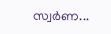സ്വര്‍ണ...